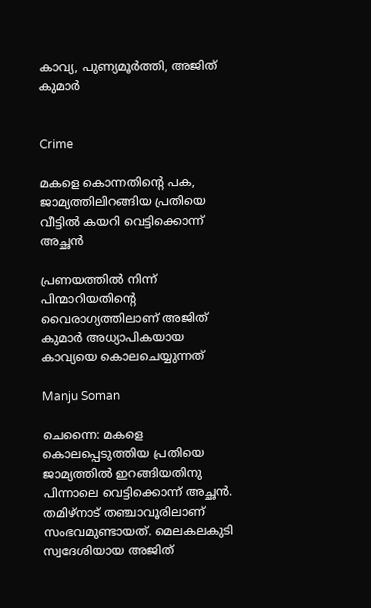കാവ്യ, പുണ്യമൂർത്തി, അജിത് കുമാർ


Crime

മകളെ കൊന്നതിന്‍റെ പക, ജാമ്യത്തിലിറങ്ങിയ പ്രതിയെ വീട്ടിൽ കയറി വെട്ടിക്കൊന്ന് അച്ഛൻ

പ്രണയത്തിൽ നിന്ന് പിന്മാറിയതിന്‍റെ വൈരാഗ്യത്തിലാണ് അജിത് കുമാർ അധ്യാപികയായ കാവ്യയെ കൊലചെയ്യുന്നത്

Manju Soman

ചെന്നൈ: മകളെ കൊലപ്പെടുത്തിയ പ്രതിയെ ജാമ്യത്തിൽ ഇറങ്ങിയതിനു പിന്നാലെ വെട്ടിക്കൊന്ന് അച്ഛൻ. തമിഴ്നാട് തഞ്ചാവൂരിലാണ് സംഭവമുണ്ടായത്. മെലകലകുടി സ്വദേശിയായ അജിത്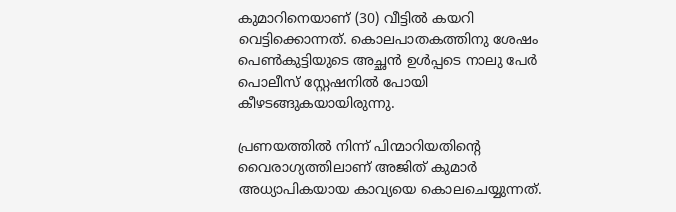കുമാറിനെയാണ് (30) വീട്ടിൽ കയറി വെട്ടിക്കൊന്നത്. കൊലപാതകത്തിനു ശേഷം പെൺകുട്ടിയുടെ അച്ഛൻ ഉൾപ്പടെ നാലു പേർ പൊലീസ് സ്റ്റേഷനിൽ പോയി കീഴടങ്ങുകയായിരുന്നു.

പ്രണയത്തിൽ നിന്ന് പിന്മാറിയതിന്‍റെ വൈരാഗ്യത്തിലാണ് അജിത് കുമാർ അധ്യാപികയായ കാവ്യയെ കൊലചെയ്യുന്നത്.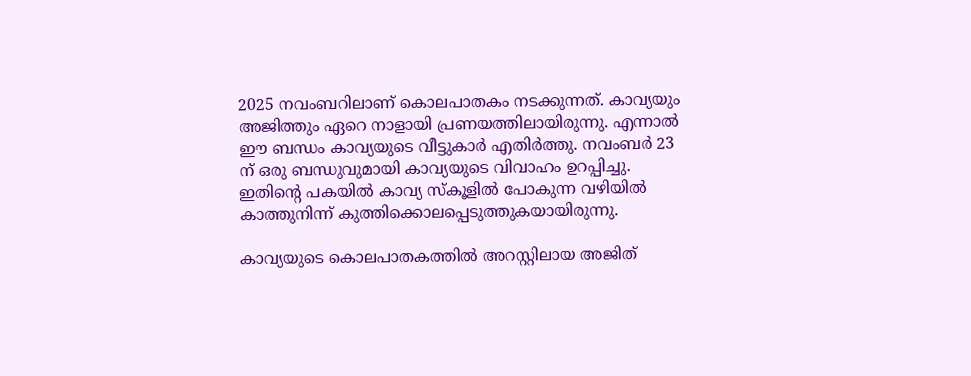2025 നവംബറിലാണ് കൊലപാതകം നടക്കുന്നത്. കാവ്യയും അജിത്തും ഏറെ നാളായി പ്രണയത്തിലായിരുന്നു. എന്നാൽ ഈ ബന്ധം കാവ്യയുടെ വീട്ടുകാർ എതിർത്തു. നവംബർ 23 ന് ഒരു ബന്ധുവുമായി കാവ്യയുടെ വിവാഹം ഉറപ്പിച്ചു. ഇതിന്‍റെ പകയിൽ കാവ്യ സ്കൂളിൽ പോകുന്ന വഴിയിൽ കാത്തുനിന്ന് കുത്തിക്കൊലപ്പെടുത്തുകയായിരുന്നു.

കാവ്യയുടെ കൊലപാതകത്തിൽ അറസ്റ്റിലായ അജിത്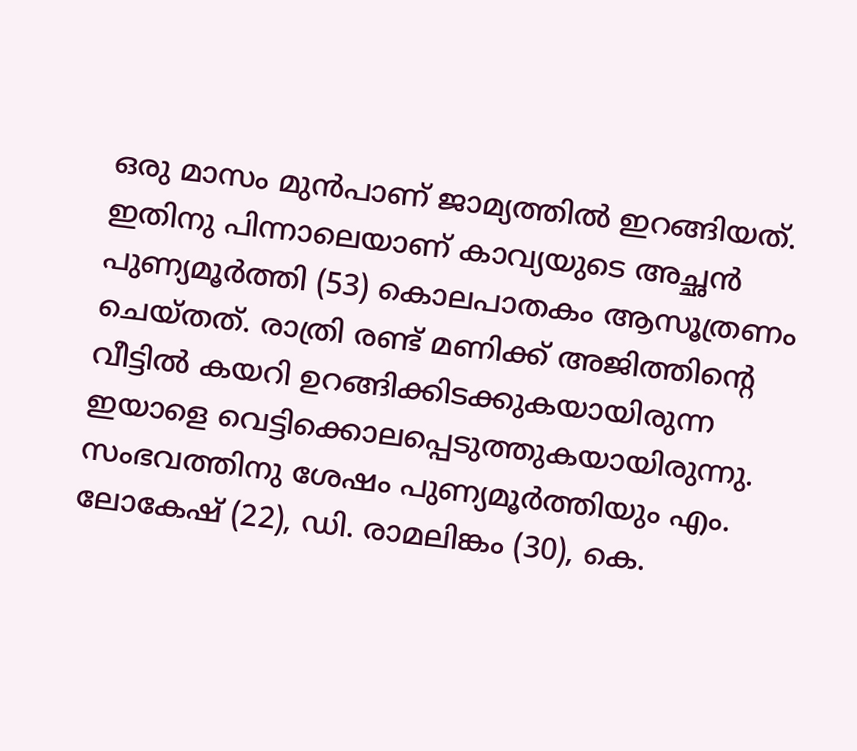ഒരു മാസം മുൻപാണ് ജാമ്യത്തിൽ ഇറങ്ങിയത്. ഇതിനു പിന്നാലെയാണ് കാവ്യയുടെ അച്ഛൻ പുണ്യമൂർത്തി (53) കൊലപാതകം ആസൂത്രണം ചെയ്തത്. രാത്രി രണ്ട് മണിക്ക് അജിത്തിന്‍റെ വീട്ടിൽ കയറി ഉറങ്ങിക്കിടക്കുകയായിരുന്ന ഇയാളെ വെട്ടിക്കൊലപ്പെടുത്തുകയായിരുന്നു. സംഭവത്തിനു ശേഷം പുണ്യമൂർത്തിയും എം. ലോകേഷ് (22), ഡി. രാമലിങ്കം (30), കെ.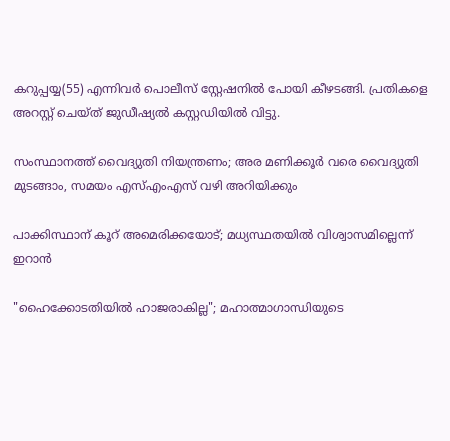കറുപ്പയ്യ(55) എന്നിവർ പൊലീസ് സ്റ്റേഷനിൽ പോയി കീഴടങ്ങി. പ്രതികളെ അറസ്റ്റ് ചെയ്ത് ജുഡീഷ്യൽ കസ്റ്റഡിയിൽ വിട്ടു.

സംസ്ഥാനത്ത് വൈദ്യുതി നിയന്ത്രണം; അര മണിക്കൂർ വരെ വൈദ്യുതി മുടങ്ങാം, സമയം എസ്എംഎസ് വഴി അറിയിക്കും

പാക്കിസ്ഥാന് കൂറ് അമെരിക്കയോട്; മധ്യസ്ഥത‍യിൽ വിശ്വാസമില്ലെന്ന് ഇറാൻ

"ഹൈക്കോടതിയിൽ ഹാജരാകില്ല"; മഹാത്മാഗാന്ധിയുടെ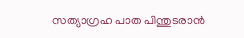സത്യാഗ്രഹ പാത പിന്തുടരാൻ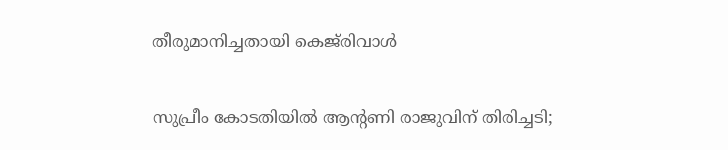തീരുമാനിച്ചതായി കെജ്‌രിവാൾ

സുപ്രീം കോടതിയിൽ ആന്‍റണി രാജുവിന് തിരിച്ചടി;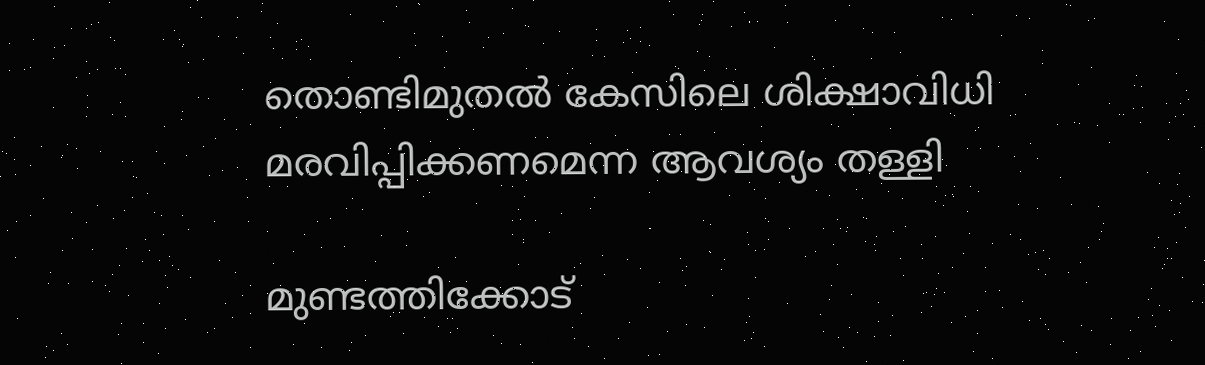തൊണ്ടിമുതൽ കേസിലെ ശിക്ഷാവിധി മരവിപ്പിക്കണമെന്ന ആവശ്യം തള്ളി

മുണ്ടത്തിക്കോട്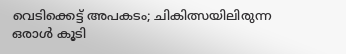വെടിക്കെട്ട് അപകടം; ചികിത്സയിലിരുന്ന ഒരാൾ കൂടി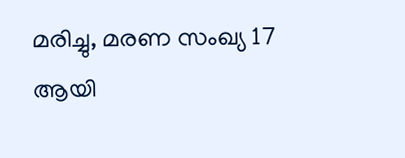മരിച്ചു, മരണ സംഖ്യ 17 ആയി